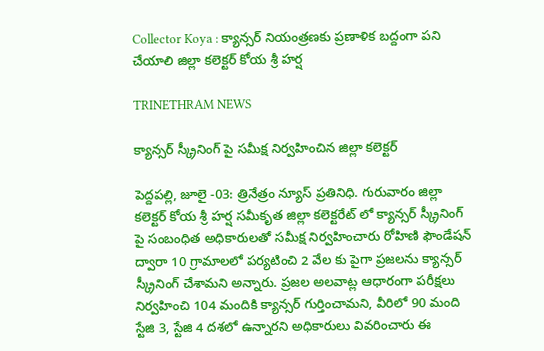Collector Koya : క్యాన్సర్ నియంత్రణకు ప్రణాళిక బద్దంగా పని చేయాలి జిల్లా కలెక్టర్ కోయ శ్రీ హర్ష

TRINETHRAM NEWS

క్యాన్సర్ స్క్రీనింగ్ పై సమీక్ష నిర్వహించిన జిల్లా కలెక్టర్

పెద్దపల్లి, జూలై -03: త్రినేత్రం న్యూస్ ప్రతినిధి. గురువారం జిల్లా కలెక్టర్ కోయ శ్రీ హర్ష సమీకృత జిల్లా కలెక్టరేట్ లో క్యాన్సర్ స్క్రీనింగ్ పై సంబంధిత అధికారులతో సమీక్ష నిర్వహించారు రోహిణి ఫౌండేషన్ ద్వారా 10 గ్రామాలలో పర్యటించి 2 వేల కు పైగా ప్రజలను క్యాన్సర్ స్క్రీనింగ్ చేశామని అన్నారు. ప్రజల అలవాట్ల ఆధారంగా పరీక్షలు నిర్వహించి 104 మందికి క్యాన్సర్ గుర్తించామని, వీరిలో 90 మంది స్టేజి 3, స్టేజి 4 దశలో ఉన్నారని అధికారులు వివరించారు ఈ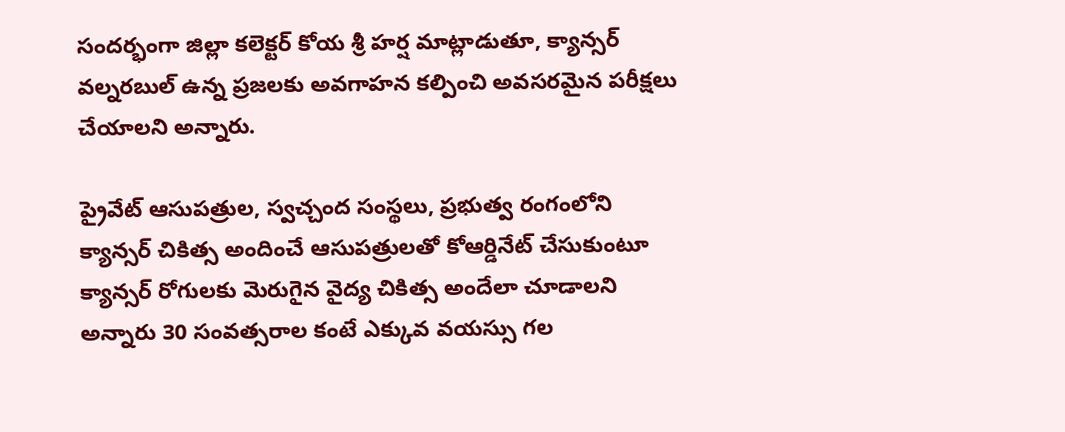సందర్భంగా జిల్లా కలెక్టర్ కోయ శ్రీ హర్ష మాట్లాడుతూ, క్యాన్సర్ వల్నరబుల్ ఉన్న ప్రజలకు అవగాహన కల్పించి అవసరమైన పరీక్షలు చేయాలని అన్నారు.

ప్రైవేట్ ఆసుపత్రుల, స్వచ్చంద సంస్థలు, ప్రభుత్వ రంగంలోని క్యాన్సర్ చికిత్స అందించే ఆసుపత్రులతో కోఆర్డినేట్ చేసుకుంటూ క్యాన్సర్ రోగులకు మెరుగైన వైద్య చికిత్స అందేలా చూడాలని అన్నారు 30 సంవత్సరాల కంటే ఎక్కువ వయస్సు గల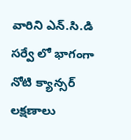వారిని ఎన్.సి.డి సర్వే లో భాగంగా నోటి క్యాన్సర్ లక్షణాలు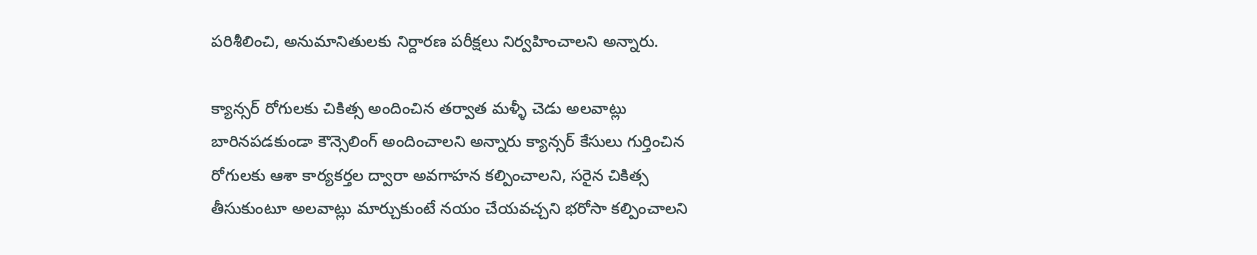పరిశీలించి, అనుమానితులకు నిర్దారణ పరీక్షలు నిర్వహించాలని అన్నారు.

క్యాన్సర్ రోగులకు చికిత్స అందించిన తర్వాత మళ్ళీ చెడు అలవాట్లు బారినపడకుండా కౌన్సెలింగ్ అందించాలని అన్నారు క్యాన్సర్ కేసులు గుర్తించిన రోగులకు ఆశా కార్యకర్తల ద్వారా అవగాహన కల్పించాలని, సరైన చికిత్స తీసుకుంటూ అలవాట్లు మార్చుకుంటే నయం చేయవచ్చని భరోసా కల్పించాలని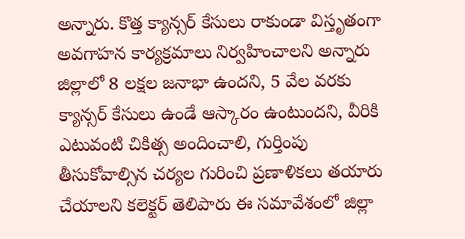అన్నారు. కొత్త క్యాన్సర్ కేసులు రాకుండా విస్తృతంగా అవగాహన కార్యక్రమాలు నిర్వహించాలని అన్నారు జిల్లాలో 8 లక్షల జనాభా ఉందని, 5 వేల వరకు క్యాన్సర్ కేసులు ఉండే ఆస్కారం ఉంటుందని, వీరికి ఎటువంటి చికిత్స అందించాలి, గుర్తింపు తీసుకోవాల్సిన చర్యల గురించి ప్రణాళికలు తయారు చేయాలని కలెక్టర్ తెలిపారు ఈ సమావేశంలో జిల్లా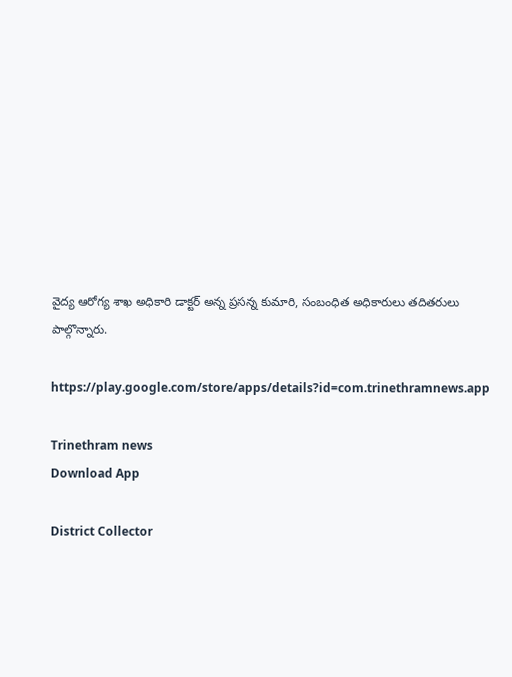వైద్య ఆరోగ్య శాఖ అధికారి డాక్టర్ అన్న ప్రసన్న కుమారి, సంబంధిత అధికారులు తదితరులు పాల్గొన్నారు.

https://play.google.com/store/apps/details?id=com.trinethramnews.app

Trinethram news
Download App

District Collector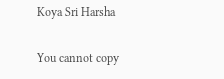Koya Sri Harsha

You cannot copy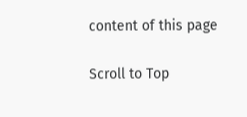content of this page

Scroll to Top